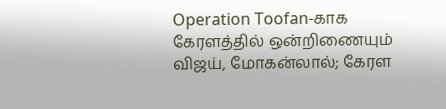Operation Toofan-காக கேரளத்தில் ஒன்றிணையும் விஜய், மோகன்லால்; கேரள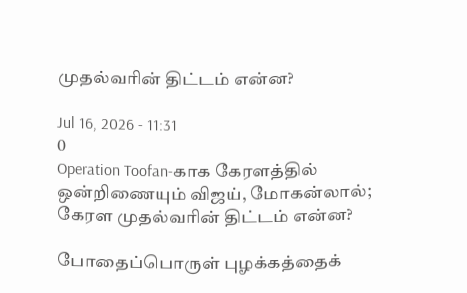முதல்வரின் திட்டம் என்ன?

Jul 16, 2026 - 11:31
0
Operation Toofan-காக கேரளத்தில் ஒன்றிணையும் விஜய், மோகன்லால்; கேரள முதல்வரின் திட்டம் என்ன?

போதைப்பொருள் புழக்கத்தைக்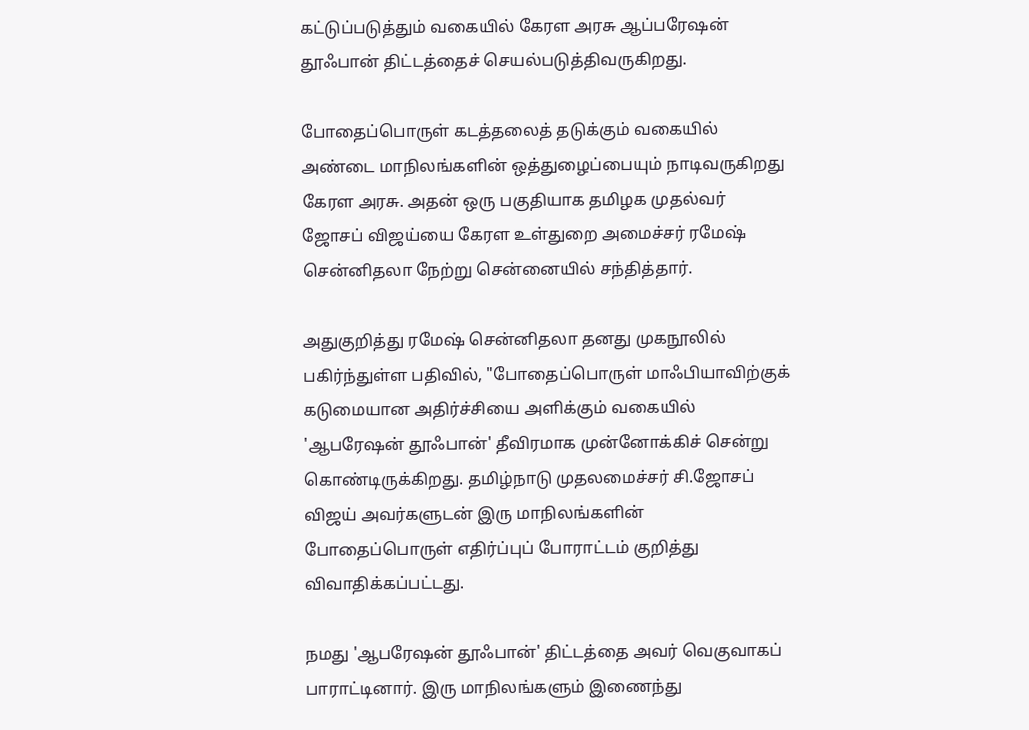கட்டுப்படுத்தும் வகையில் கேரள அரசு ஆப்பரேஷன் தூஃபான் திட்டத்தைச் செயல்படுத்திவருகிறது.

போதைப்பொருள் கடத்தலைத் தடுக்கும் வகையில் அண்டை மாநிலங்களின் ஒத்துழைப்பையும் நாடிவருகிறது கேரள அரசு. அதன் ஒரு பகுதியாக தமிழக முதல்வர் ஜோசப் விஜய்யை கேரள உள்துறை அமைச்சர் ரமேஷ் சென்னிதலா நேற்று சென்னையில் சந்தித்தார்.

அதுகுறித்து ரமேஷ் சென்னிதலா தனது முகநூலில் பகிர்ந்துள்ள பதிவில், "போதைப்பொருள் மாஃபியாவிற்குக் கடுமையான அதிர்ச்சியை அளிக்கும் வகையில் 'ஆபரேஷன் தூஃபான்' தீவிரமாக முன்னோக்கிச் சென்று கொண்டிருக்கிறது. தமிழ்நாடு முதலமைச்சர் சி.ஜோசப் விஜய் அவர்களுடன் இரு மாநிலங்களின் போதைப்பொருள் எதிர்ப்புப் போராட்டம் குறித்து விவாதிக்கப்பட்டது.

நமது 'ஆபரேஷன் தூஃபான்' திட்டத்தை அவர் வெகுவாகப் பாராட்டினார். இரு மாநிலங்களும் இணைந்து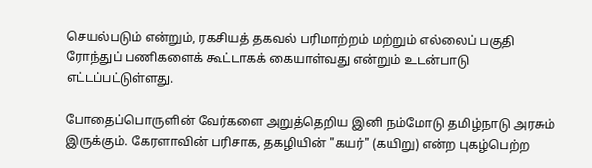செயல்படும் என்றும், ரகசியத் தகவல் பரிமாற்றம் மற்றும் எல்லைப் பகுதி ரோந்துப் பணிகளைக் கூட்டாகக் கையாள்வது என்றும் உடன்பாடு எட்டப்பட்டுள்ளது.

போதைப்பொருளின் வேர்களை அறுத்தெறிய இனி நம்மோடு தமிழ்நாடு அரசும் இருக்கும். கேரளாவின் பரிசாக, தகழியின் "கயர்" (கயிறு) என்ற புகழ்பெற்ற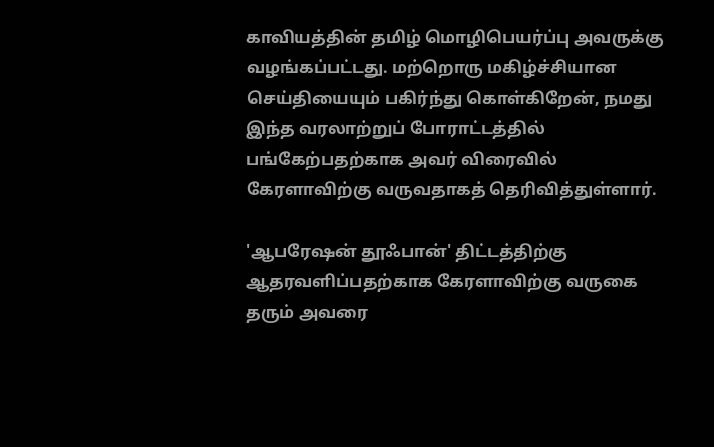காவியத்தின் தமிழ் மொழிபெயர்ப்பு அவருக்கு வழங்கப்பட்டது. மற்றொரு மகிழ்ச்சியான செய்தியையும் பகிர்ந்து கொள்கிறேன், நமது இந்த வரலாற்றுப் போராட்டத்தில் பங்கேற்பதற்காக அவர் விரைவில் கேரளாவிற்கு வருவதாகத் தெரிவித்துள்ளார்.

'ஆபரேஷன் தூஃபான்' திட்டத்திற்கு ஆதரவளிப்பதற்காக கேரளாவிற்கு வருகை தரும் அவரை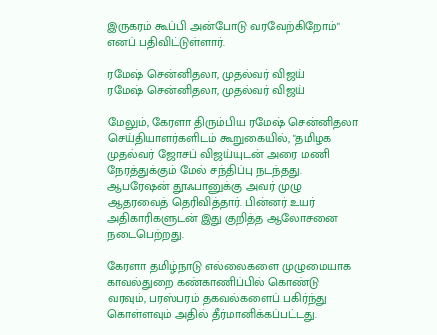இருகரம் கூப்பி அன்போடு வரவேற்கிறோம்" எனப் பதிவிட்டுள்ளார்.

ரமேஷ் சென்னிதலா, முதல்வர் விஜய்
ரமேஷ் சென்னிதலா, முதல்வர் விஜய்

மேலும், கேரளா திரும்பிய ரமேஷ் சென்னிதலா செய்தியாளர்களிடம் கூறுகையில், "தமிழக முதல்வர் ஜோசப் விஜய்யுடன் அரை மணி நேரத்துக்கும் மேல் சந்திப்பு நடந்தது. ஆபரேஷன் தூஃபானுக்கு அவர் முழு ஆதரவைத் தெரிவித்தார். பின்னர் உயர் அதிகாரிகளுடன் இது குறித்த ஆலோசனை நடைபெற்றது.

கேரளா தமிழ்நாடு எல்லைகளை முழுமையாக காவல்துறை கண்காணிப்பில் கொண்டு வரவும், பரஸ்பரம் தகவல்களைப் பகிர்ந்து கொள்ளவும் அதில் தீர்மானிக்கப்பட்டது.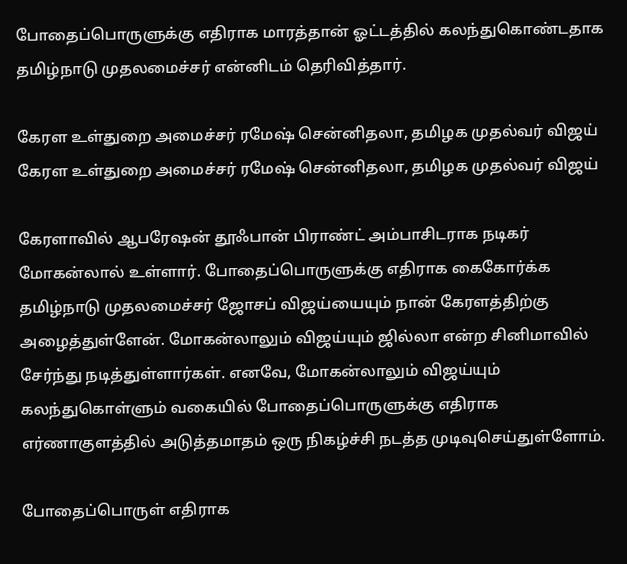போதைப்பொருளுக்கு எதிராக மாரத்தான் ஓட்டத்தில் கலந்துகொண்டதாக தமிழ்நாடு முதலமைச்சர் என்னிடம் தெரிவித்தார்.

கேரள உள்துறை அமைச்சர் ரமேஷ் சென்னிதலா, தமிழக முதல்வர் விஜய்
கேரள உள்துறை அமைச்சர் ரமேஷ் சென்னிதலா, தமிழக முதல்வர் விஜய்

கேரளாவில் ஆபரேஷன் தூஃபான் பிராண்ட் அம்பாசிடராக நடிகர் மோகன்லால் உள்ளார். போதைப்பொருளுக்கு எதிராக கைகோர்க்க தமிழ்நாடு முதலமைச்சர் ஜோசப் விஜய்யையும் நான் கேரளத்திற்கு அழைத்துள்ளேன். மோகன்லாலும் விஜய்யும் ஜில்லா என்ற சினிமாவில் சேர்ந்து நடித்துள்ளார்கள். எனவே, மோகன்லாலும் விஜய்யும் கலந்துகொள்ளும் வகையில் போதைப்பொருளுக்கு எதிராக எர்ணாகுளத்தில் அடுத்தமாதம் ஒரு நிகழ்ச்சி நடத்த முடிவுசெய்துள்ளோம்.

போதைப்பொருள் எதிராக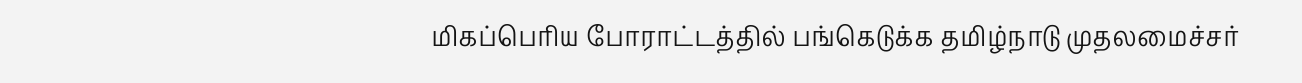மிகப்பெரிய போராட்டத்தில் பங்கெடுக்க தமிழ்நாடு முதலமைச்சர்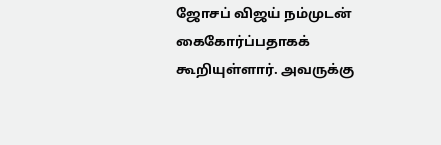ஜோசப் விஜய் நம்முடன் கைகோர்ப்பதாகக் கூறியுள்ளார். அவருக்கு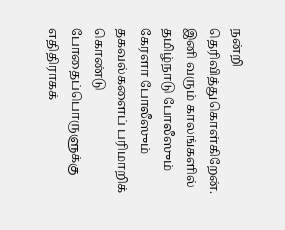நன்றி தெரிவித்துகொள்கிறேன். இனி வரும் காலங்களில் தமிழ்நாடு போலீஸும் கேரளா போலீஸும் தகவல்களைப் பரிமாறிக் கொண்டு போதைப்பொருளுக்கு எதிதிராகக்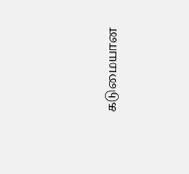கடுமையான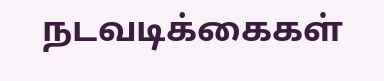நடவடிக்கைகள்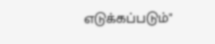எடுக்கப்படும்"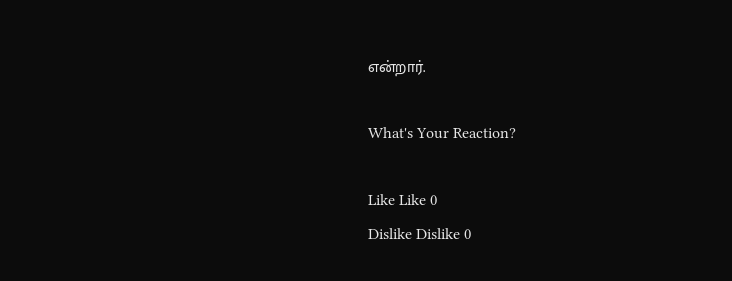என்றார்.

What's Your Reaction?

Like Like 0
Dislike Dislike 0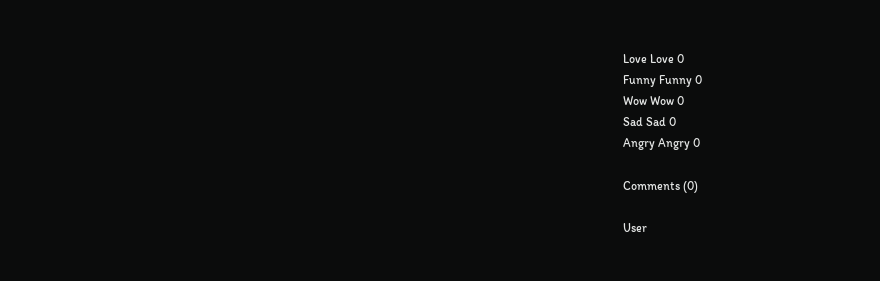Love Love 0
Funny Funny 0
Wow Wow 0
Sad Sad 0
Angry Angry 0

Comments (0)

User